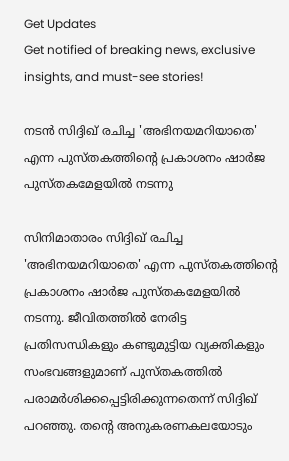Get Updates
Get notified of breaking news, exclusive insights, and must-see stories!

നടൻ സിദ്ദിഖ് രചിച്ച 'അഭിനയമറിയാതെ' എന്ന പുസ്തകത്തിന്റെ പ്രകാശനം ഷാർജ പുസ്തകമേളയിൽ നടന്നു

സിനിമാതാരം സിദ്ദിഖ് രചിച്ച 'അഭിനയമറിയാതെ' എന്ന പുസ്തകത്തിന്റെ പ്രകാശനം ഷാർജ പുസ്തകമേളയിൽ നടന്നു. ജീവിതത്തിൽ നേരിട്ട പ്രതിസന്ധികളും കണ്ടുമുട്ടിയ വ്യക്തികളും സംഭവങ്ങളുമാണ് പുസ്തകത്തിൽ പരാമർശിക്കപ്പെട്ടിരിക്കുന്നതെന്ന് സിദ്ദിഖ് പറഞ്ഞു. തന്റെ അനുകരണകലയോടും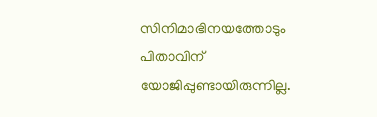സിനിമാഭിനയത്തോടും പിതാവിന് യോജിപ്പുണ്ടായിരുന്നില്ല.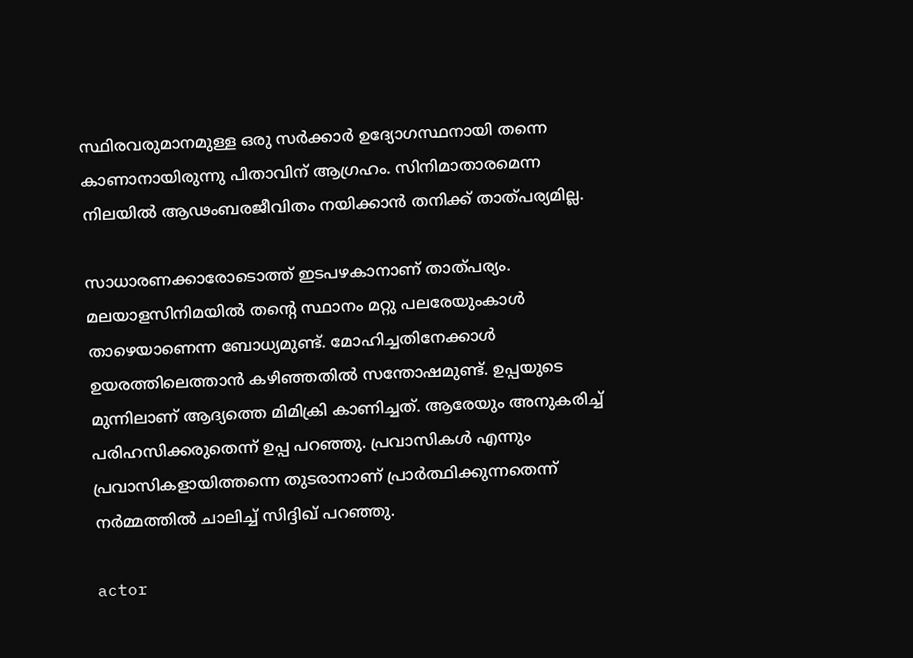സ്ഥിരവരുമാനമുള്ള ഒരു സർക്കാർ ഉദ്യോഗസ്ഥനായി തന്നെ കാണാനായിരുന്നു പിതാവിന് ആഗ്രഹം. സിനിമാതാരമെന്ന നിലയിൽ ആഢംബരജീവിതം നയിക്കാൻ തനിക്ക് താത്പര്യമില്ല.

സാധാരണക്കാരോടൊത്ത് ഇടപഴകാനാണ് താത്പര്യം. മലയാളസിനിമയിൽ തന്റെ സ്ഥാനം മറ്റു പലരേയുംകാൾ താഴെയാണെന്ന ബോധ്യമുണ്ട്. മോഹിച്ചതിനേക്കാൾ ഉയരത്തിലെത്താൻ കഴിഞ്ഞതിൽ സന്തോഷമുണ്ട്. ഉപ്പയുടെ മുന്നിലാണ് ആദ്യത്തെ മിമിക്രി കാണിച്ചത്. ആരേയും അനുകരിച്ച് പരിഹസിക്കരുതെന്ന് ഉപ്പ പറഞ്ഞു. പ്രവാസികൾ എന്നും പ്രവാസികളായിത്തന്നെ തുടരാനാണ് പ്രാർത്ഥിക്കുന്നതെന്ന് നർമ്മത്തിൽ ചാലിച്ച് സിദ്ദിഖ് പറഞ്ഞു.

actor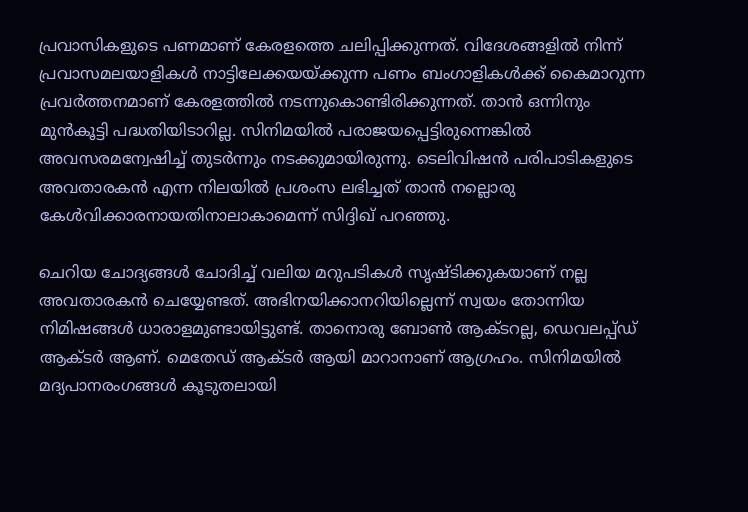പ്രവാസികളുടെ പണമാണ് കേരളത്തെ ചലിപ്പിക്കുന്നത്. വിദേശങ്ങളിൽ നിന്ന് പ്രവാസമലയാളികൾ നാട്ടിലേക്കയയ്ക്കുന്ന പണം ബംഗാളികൾക്ക് കൈമാറുന്ന പ്രവർത്തനമാണ് കേരളത്തിൽ നടന്നുകൊണ്ടിരിക്കുന്നത്. താൻ ഒന്നിനും മുൻകൂട്ടി പദ്ധതിയിടാറില്ല. സിനിമയിൽ പരാജയപ്പെട്ടിരുന്നെങ്കിൽ അവസരമന്വേഷിച്ച് തുടർന്നും നടക്കുമായിരുന്നു. ടെലിവിഷൻ പരിപാടികളുടെ അവതാരകൻ എന്ന നിലയിൽ പ്രശംസ ലഭിച്ചത് താൻ നല്ലൊരു കേൾവിക്കാരനായതിനാലാകാമെന്ന് സിദ്ദിഖ് പറഞ്ഞു.

ചെറിയ ചോദ്യങ്ങൾ ചോദിച്ച് വലിയ മറുപടികൾ സൃഷ്ടിക്കുകയാണ് നല്ല അവതാരകൻ ചെയ്യേണ്ടത്. അഭിനയിക്കാനറിയില്ലെന്ന് സ്വയം തോന്നിയ നിമിഷങ്ങൾ ധാരാളമുണ്ടായിട്ടുണ്ട്. താനൊരു ബോൺ ആക്ടറല്ല, ഡെവലപ്പ്ഡ് ആക്ടർ ആണ്. മെതേഡ് ആക്ടർ ആയി മാറാനാണ് ആഗ്രഹം. സിനിമയിൽ മദ്യപാനരംഗങ്ങൾ കൂടുതലായി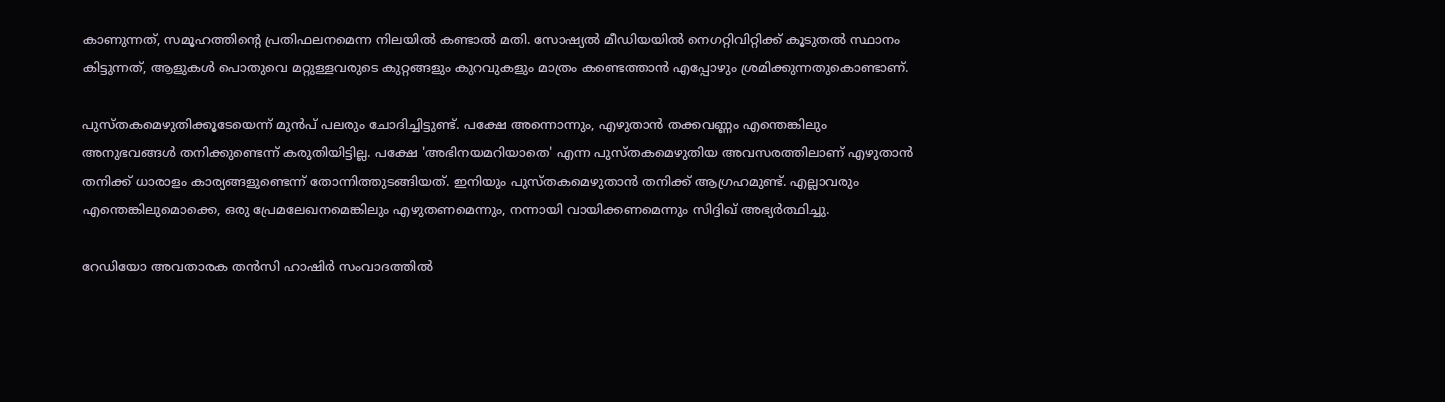കാണുന്നത്, സമൂഹത്തിന്റെ പ്രതിഫലനമെന്ന നിലയിൽ കണ്ടാൽ മതി. സോഷ്യൽ മീഡിയയിൽ നെഗറ്റിവിറ്റിക്ക് കൂടുതൽ സ്ഥാനം കിട്ടുന്നത്, ആളുകൾ പൊതുവെ മറ്റുള്ളവരുടെ കുറ്റങ്ങളും കുറവുകളും മാത്രം കണ്ടെത്താൻ എപ്പോഴും ശ്രമിക്കുന്നതുകൊണ്ടാണ്.

പുസ്തകമെഴുതിക്കൂടേയെന്ന് മുൻപ് പലരും ചോദിച്ചിട്ടുണ്ട്. പക്ഷേ അന്നൊന്നും, എഴുതാൻ തക്കവണ്ണം എന്തെങ്കിലും അനുഭവങ്ങൾ തനിക്കുണ്ടെന്ന് കരുതിയിട്ടില്ല. പക്ഷേ 'അഭിനയമറിയാതെ' എന്ന പുസ്തകമെഴുതിയ അവസരത്തിലാണ് എഴുതാൻ തനിക്ക് ധാരാളം കാര്യങ്ങളുണ്ടെന്ന് തോന്നിത്തുടങ്ങിയത്. ഇനിയും പുസ്തകമെഴുതാൻ തനിക്ക് ആഗ്രഹമുണ്ട്. എല്ലാവരും എന്തെങ്കിലുമൊക്കെ, ഒരു പ്രേമലേഖനമെങ്കിലും എഴുതണമെന്നും, നന്നായി വായിക്കണമെന്നും സിദ്ദിഖ് അഭ്യർത്ഥിച്ചു.

റേഡിയോ അവതാരക തൻസി ഹാഷിർ സംവാദത്തിൽ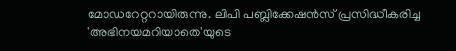മോഡറേറ്ററായിരുന്നു. ലിപി പബ്ലിക്കേഷൻസ് പ്രസിദ്ധീകരിച്ച 'അഭിനയമറിയാതെ'യുടെ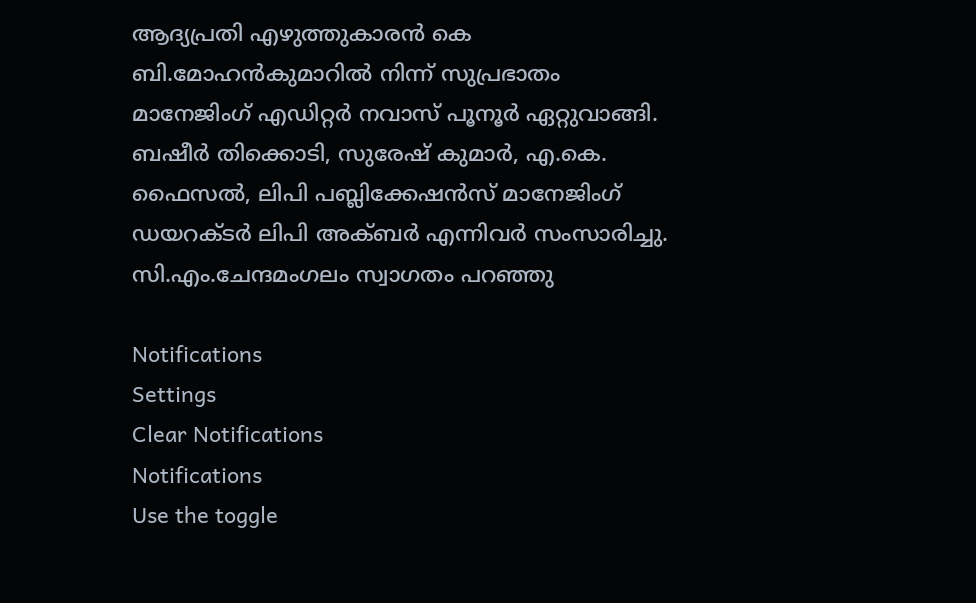ആദ്യപ്രതി എഴുത്തുകാരൻ കെ ബി.മോഹൻകുമാറിൽ നിന്ന് സുപ്രഭാതം മാനേജിംഗ് എഡിറ്റർ നവാസ് പൂനൂർ ഏറ്റുവാങ്ങി. ബഷീർ തിക്കൊടി, സുരേഷ് കുമാർ, എ.കെ. ഫൈസൽ, ലിപി പബ്ലിക്കേഷൻസ് മാനേജിംഗ് ഡയറക്ടർ ലിപി അക്ബർ എന്നിവർ സംസാരിച്ചു. സി.എം.ചേന്ദമംഗലം സ്വാഗതം പറഞ്ഞു

Notifications
Settings
Clear Notifications
Notifications
Use the toggle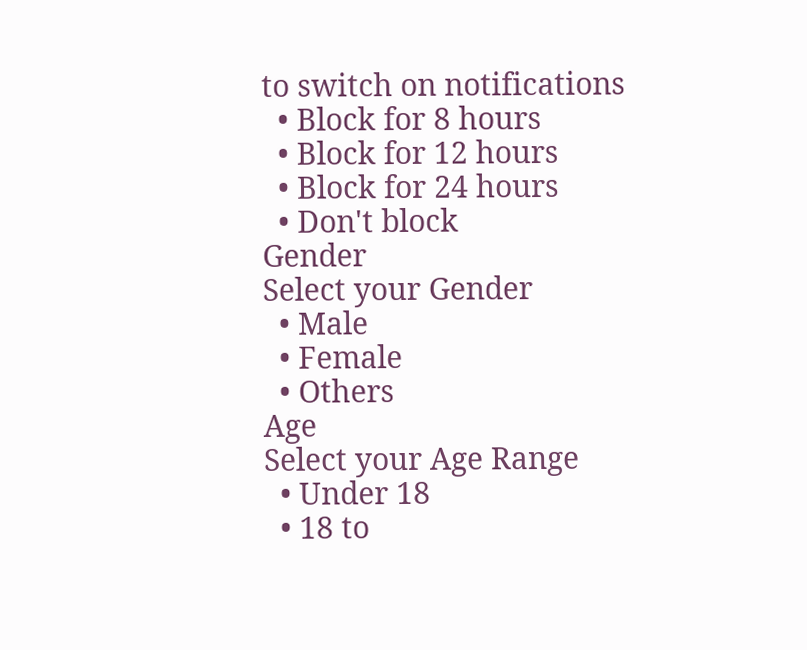to switch on notifications
  • Block for 8 hours
  • Block for 12 hours
  • Block for 24 hours
  • Don't block
Gender
Select your Gender
  • Male
  • Female
  • Others
Age
Select your Age Range
  • Under 18
  • 18 to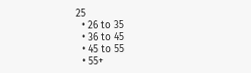25
  • 26 to 35
  • 36 to 45
  • 45 to 55
  • 55+